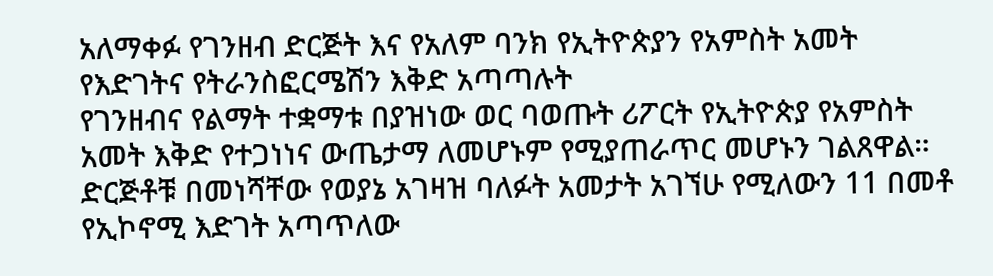አለማቀፉ የገንዘብ ድርጅት እና የአለም ባንክ የኢትዮጵያን የአምስት አመት የእድገትና የትራንስፎርሜሽን እቅድ አጣጣሉት
የገንዘብና የልማት ተቋማቱ በያዝነው ወር ባወጡት ሪፖርት የኢትዮጵያ የአምስት አመት እቅድ የተጋነነና ውጤታማ ለመሆኑም የሚያጠራጥር መሆኑን ገልጸዋል። ድርጅቶቹ በመነሻቸው የወያኔ አገዛዝ ባለፉት አመታት አገኘሁ የሚለውን 11 በመቶ የኢኮኖሚ እድገት አጣጥለው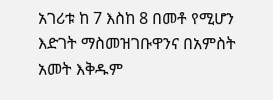አገሪቱ ከ 7 እስከ 8 በመቶ የሚሆን እድገት ማስመዝገቡዋንና በአምስት አመት እቅዱም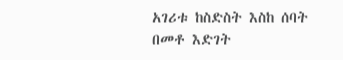አገሪቱ ከስድስት እስከ ሰባት በመቶ እድገት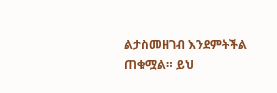ልታስመዘገብ እንደምትችል ጠቁሟል። ይህ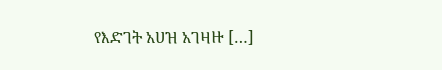የእድገት አሀዝ አገዛዙ […]